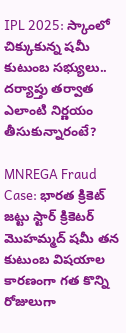IPL 2025: స్కాంలో చిక్కుకున్న షమీ కుటుంబ సభ్యులు.. దర్యాప్తు తర్వాత ఎలాంటి నిర్ణయం తీసుకున్నారంటే?

MNREGA Fraud Case: భారత క్రికెట్ జట్టు స్టార్ క్రికెటర్ మొహమ్మద్ షమీ తన కుటుంబ విషయాల కారణంగా గత కొన్ని రోజులుగా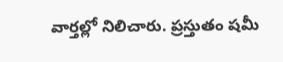వార్తల్లో నిలిచారు. ప్రస్తుతం షమీ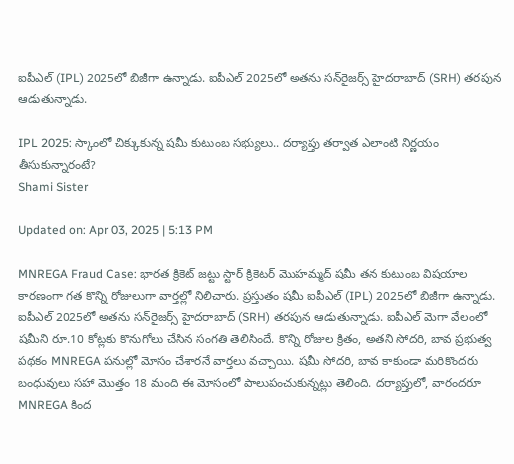ఐపీఎల్ (IPL) 2025లో బిజీగా ఉన్నాడు. ఐపీఎల్ 2025లో అతను సన్‌రైజర్స్ హైదరాబాద్ (SRH) తరపున ఆడుతున్నాడు.

IPL 2025: స్కాంలో చిక్కుకున్న షమీ కుటుంబ సభ్యులు.. దర్యాప్తు తర్వాత ఎలాంటి నిర్ణయం తీసుకున్నారంటే?
Shami Sister

Updated on: Apr 03, 2025 | 5:13 PM

MNREGA Fraud Case: భారత క్రికెట్ జట్టు స్టార్ క్రికెటర్ మొహమ్మద్ షమీ తన కుటుంబ విషయాల కారణంగా గత కొన్ని రోజులుగా వార్తల్లో నిలిచారు. ప్రస్తుతం షమీ ఐపీఎల్ (IPL) 2025లో బిజీగా ఉన్నాడు. ఐపీఎల్ 2025లో అతను సన్‌రైజర్స్ హైదరాబాద్ (SRH) తరపున ఆడుతున్నాడు. ఐపీఎల్ మెగా వేలంలో షమీని రూ.10 కోట్లకు కొనుగోలు చేసిన సంగతి తెలిసిందే. కొన్ని రోజుల క్రితం, అతని సోదరి, బావ ప్రభుత్వ పథకం MNREGA పనుల్లో మోసం చేశారనే వార్తలు వచ్చాయి. షమీ సోదరి, బావ కాకుండా మరికొందరు బంధువులు సహా మొత్తం 18 మంది ఈ మోసంలో పాలుపంచుకున్నట్లు తెలింది. దర్యాప్తులో, వారందరూ MNREGA కింద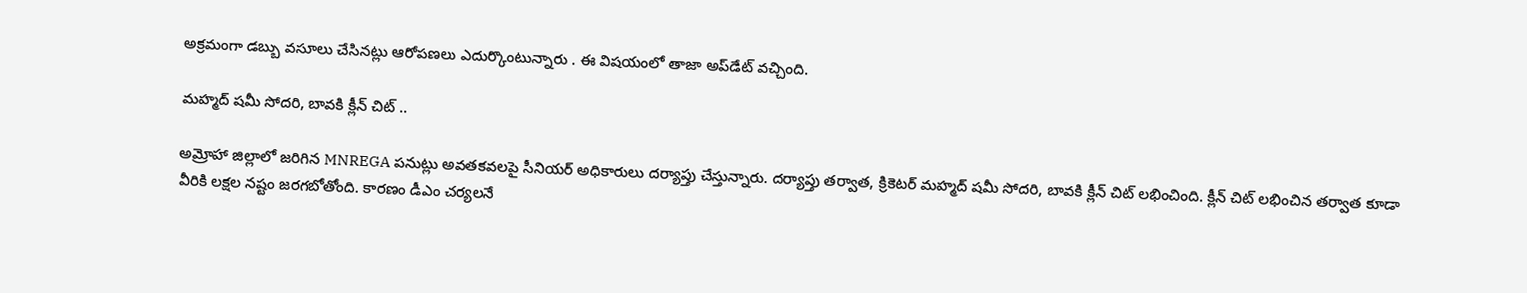అక్రమంగా డబ్బు వసూలు చేసినట్లు ఆరోపణలు ఎదుర్కొంటున్నారు . ఈ విషయంలో తాజా అప్‌డేట్ వచ్చింది.

మహ్మద్ షమీ సోదరి, బావకి క్లీన్ చిట్ ..

అమ్రోహా జిల్లాలో జరిగిన MNREGA పనుట్లు అవతకవలపై సీనియర్ అధికారులు దర్యాప్తు చేస్తున్నారు. దర్యాప్తు తర్వాత, క్రికెటర్ మహ్మద్ షమీ సోదరి, బావకి క్లీన్ చిట్ లభించింది. క్లీన్ చిట్ లభించిన తర్వాత కూడా వీరికి లక్షల నష్టం జరగబోతోంది. కారణం డీఎం చర్యలనే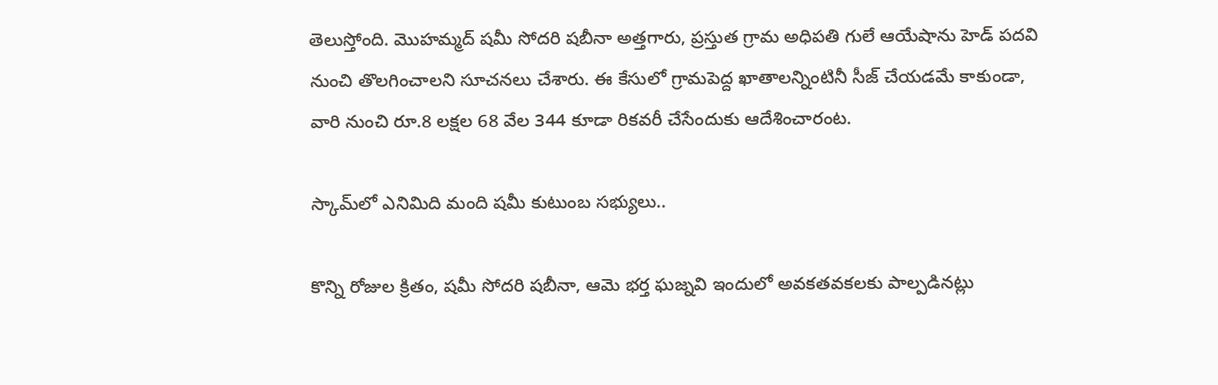తెలుస్తోంది. మొహమ్మద్ షమీ సోదరి షబీనా అత్తగారు, ప్రస్తుత గ్రామ అధిపతి గులే ఆయేషాను హెడ్ పదవి నుంచి తొలగించాలని సూచనలు చేశారు. ఈ కేసులో గ్రామపెద్ద ఖాతాలన్నింటినీ సీజ్ చేయడమే కాకుండా, వారి నుంచి రూ.8 లక్షల 68 వేల 344 కూడా రికవరీ చేసేందుకు ఆదేశించారంట.

స్కామ్‌లో ఎనిమిది మంది షమీ కుటుంబ సభ్యులు..

కొన్ని రోజుల క్రితం, షమీ సోదరి షబీనా, ఆమె భర్త ఘజ్నవి ఇందులో అవకతవకలకు పాల్పడినట్లు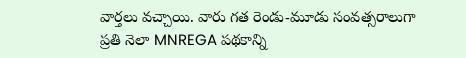వార్తలు వచ్చాయి. వారు గత రెండు-మూడు సంవత్సరాలుగా ప్రతి నెలా MNREGA పథకాన్ని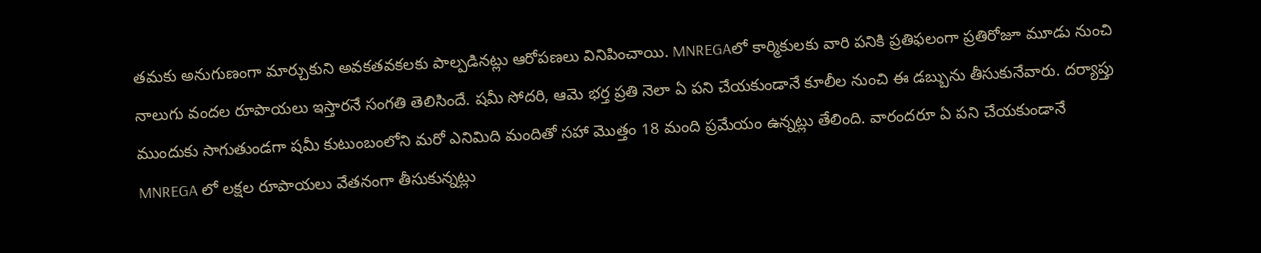తమకు అనుగుణంగా మార్చుకుని అవకతవకలకు పాల్పడినట్లు ఆరోపణలు వినిపించాయి. MNREGAలో కార్మికులకు వారి పనికి ప్రతిఫలంగా ప్రతిరోజూ మూడు నుంచి నాలుగు వందల రూపాయలు ఇస్తారనే సంగతి తెలిసిందే. షమీ సోదరి, ఆమె భర్త ప్రతి నెలా ఏ పని చేయకుండానే కూలీల నుంచి ఈ డబ్బును తీసుకునేవారు. దర్యాప్తు ముందుకు సాగుతుండగా షమీ కుటుంబంలోని మరో ఎనిమిది మందితో సహా మొత్తం 18 మంది ప్రమేయం ఉన్నట్లు తేలింది. వారందరూ ఏ పని చేయకుండానే MNREGA లో లక్షల రూపాయలు వేతనంగా తీసుకున్నట్లు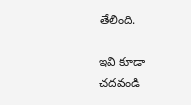తేలింది.

ఇవి కూడా చదవండి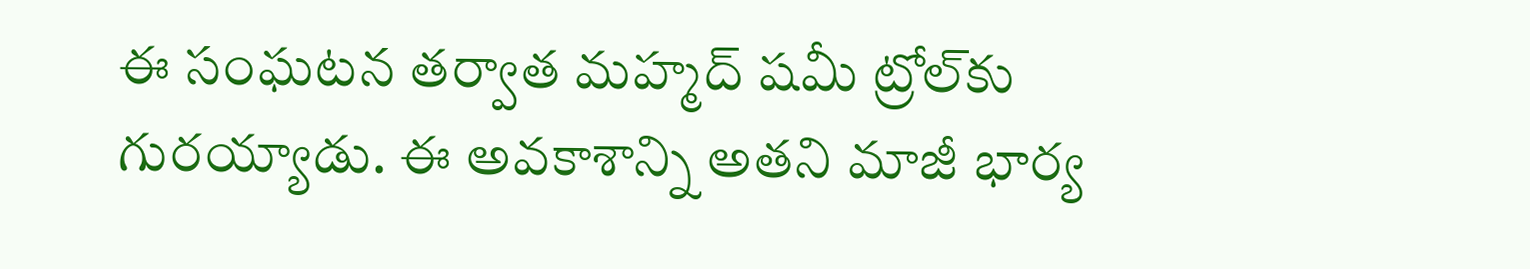ఈ సంఘటన తర్వాత మహ్మద్ షమీ ట్రోల్‌కు గురయ్యాడు. ఈ అవకాశాన్ని అతని మాజీ భార్య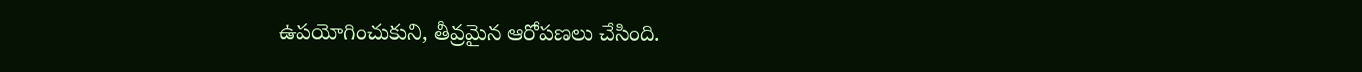ఉపయోగించుకుని, తీవ్రమైన ఆరోపణలు చేసింది.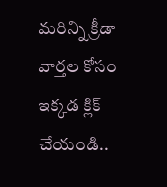మరిన్ని క్రీడా వార్తల కోసం ఇక్కడ క్లిక్ చేయండి..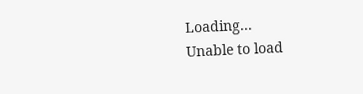Loading...
Unable to load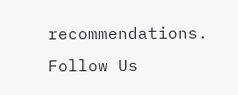recommendations.
Follow Us